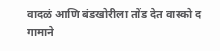वादळं आणि बंडखोरीला तोंड देत वास्को द गामाने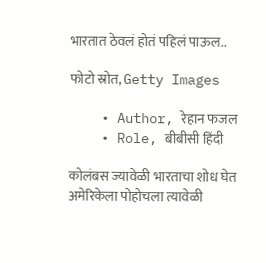भारतात ठेवलं होतं पहिलं पाऊल..

फोटो स्रोत, Getty Images

    • Author, रेहान फजल
    • Role, बीबीसी हिंदी

कोलंबस ज्यावेळी भारताचा शोध घेत अमेरिकेला पोहोचला त्यावेळी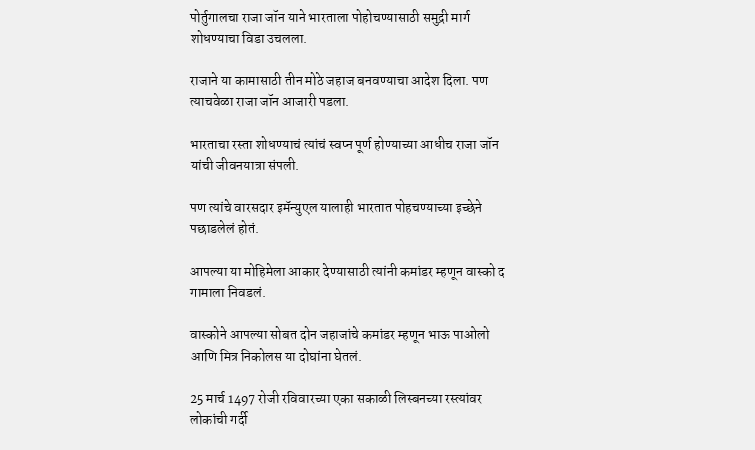पोर्तुगालचा राजा जॉन याने भारताला पोहोचण्यासाठी समुद्री मार्ग शोधण्याचा विडा उचलला.

राजाने या कामासाठी तीन मोठे जहाज बनवण्याचा आदेश दिला. पण त्याचवेळा राजा जॉन आजारी पडला.

भारताचा रस्ता शोधण्याचं त्यांचं स्वप्न पूर्ण होण्याच्या आधीच राजा जॉन यांची जीवनयात्रा संपली.

पण त्यांचे वारसदार इमॅन्युएल यालाही भारतात पोहचण्याच्या इच्छेने पछाडलेलं होतं.

आपल्या या मोहिमेला आकार देण्यासाठी त्यांनी कमांडर म्हणून वास्को द गामाला निवडलं.

वास्कोने आपल्या सोबत दोन जहाजांचे कमांडर म्हणून भाऊ पाओलो आणि मित्र निकोलस या दोघांना घेतलं.

25 मार्च 1497 रोजी रविवारच्या एका सकाळी लिस्बनच्या रस्त्यांवर लोकांची गर्दी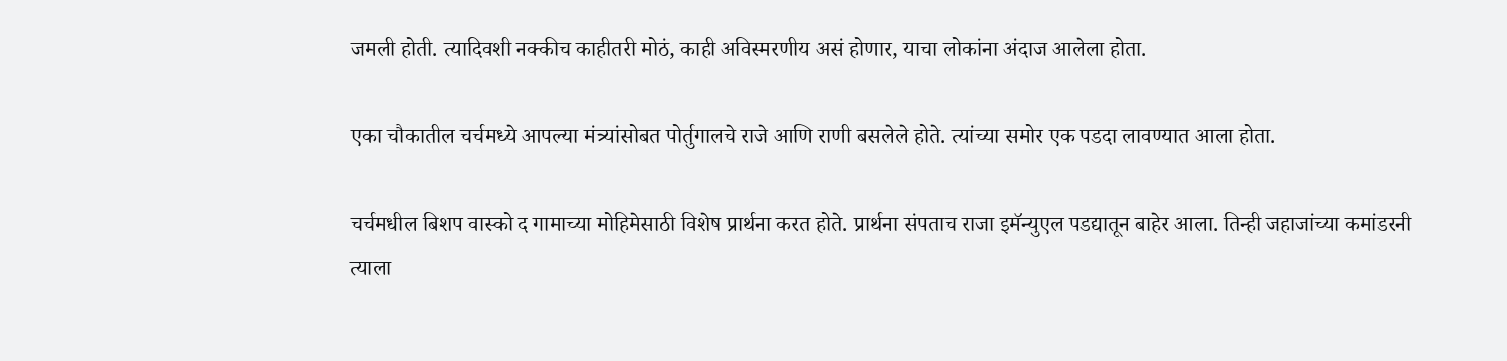जमली होती. त्यादिवशी नक्कीच काहीतरी मोठं, काही अविस्मरणीय असं होणार, याचा लोकांना अंदाज आलेला होता.

एका चौकातील चर्चमध्ये आपल्या मंत्र्यांसोबत पोर्तुगालचे राजे आणि राणी बसलेले होते. त्यांच्या समोर एक पडदा लावण्यात आला होता.

चर्चमधील बिशप वास्को द गामाच्या मोहिमेसाठी विशेष प्रार्थना करत होते. प्रार्थना संपताच राजा इमॅन्युएल पडद्यातून बाहेर आला. तिन्ही जहाजांच्या कमांडरनी त्याला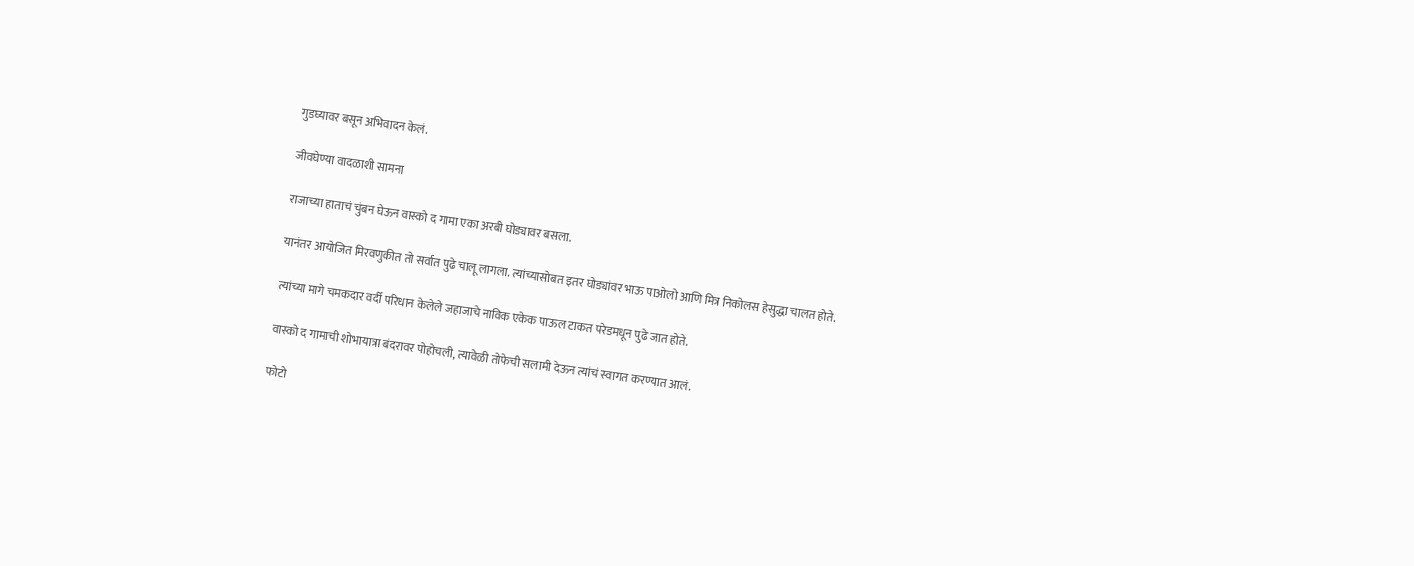गुडघ्यावर बसून अभिवादन केलं.

जीवघेण्या वादळाशी सामना

राजाच्या हाताचं चुंबन घेऊन वास्को द गामा एका अरबी घोड्यावर बसला.

यानंतर आयोजित मिरवणुकीत तो सर्वात पुढे चालू लागला. त्यांच्यासोबत इतर घोड्यांवर भाऊ पाओलो आणि मित्र निकोलस हेसुद्धा चालत होते.

त्यांच्या मागे चमकदार वर्दी परिधान केलेले जहाजाचे नाविक एकेक पाऊल टाकत परेडमधून पुढे जात होते.

वास्को द गामाची शोभायात्रा बंदरावर पोहोचली, त्यावेळी तोफेची सलामी देऊन त्यांचं स्वागत करण्यात आलं.

फोटो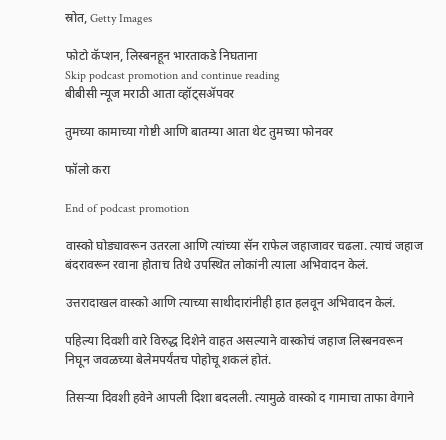स्रोत, Getty Images

फोटो कॅप्शन, लिस्बनहून भारताकडे निघताना
Skip podcast promotion and continue reading
बीबीसी न्यूज मराठी आता व्हॉट्सॲपवर

तुमच्या कामाच्या गोष्टी आणि बातम्या आता थेट तुमच्या फोनवर

फॉलो करा

End of podcast promotion

वास्को घोड्यावरून उतरला आणि त्यांच्या सॅन राफेल जहाजावर चढला. त्याचं जहाज बंदरावरून रवाना होताच तिथे उपस्थित लोकांनी त्याला अभिवादन केलं.

उत्तरादाखल वास्को आणि त्याच्या साथीदारांनीही हात हलवून अभिवादन केलं.

पहिल्या दिवशी वारे विरुद्ध दिशेने वाहत असल्याने वास्कोचं जहाज लिस्बनवरून निघून जवळच्या बेलेमपर्यंतच पोहोचू शकलं होतं.

तिसऱ्या दिवशी हवेने आपली दिशा बदलली. त्यामुळे वास्को द गामाचा ताफा वेगाने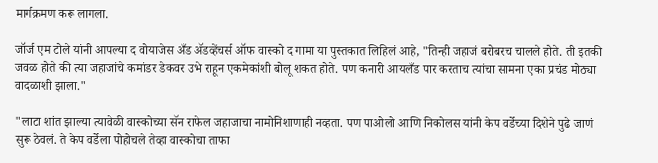मार्गक्रमण करू लागला.

जॉर्ज एम टोले यांनी आपल्या द वोयाजेस अँड ॲडव्हेंचर्स ऑफ वास्को द गामा या पुस्तकात लिहिलं आहे, "तिन्ही जहाजं बरोबरच चालले होते. ती इतकी जवळ होते की त्या जहाजांचे कमांडर डेकवर उभे राहून एकमेकांशी बोलू शकत होते. पण कनारी आयलँड पार करताच त्यांचा सामना एका प्रचंड मोठ्या वादळाशी झाला."

"लाटा शांत झाल्या त्यावेळी वास्कोच्या सॅन राफेल जहाजाचा नामोनिशाणाही नव्हता. पण पाओलो आणि निकोलस यांनी केप वर्डेच्या दिशेने पुढे जाणं सुरू ठेवलं. ते केप वर्डेला पोहोचले तेव्हा वास्कोचा ताफा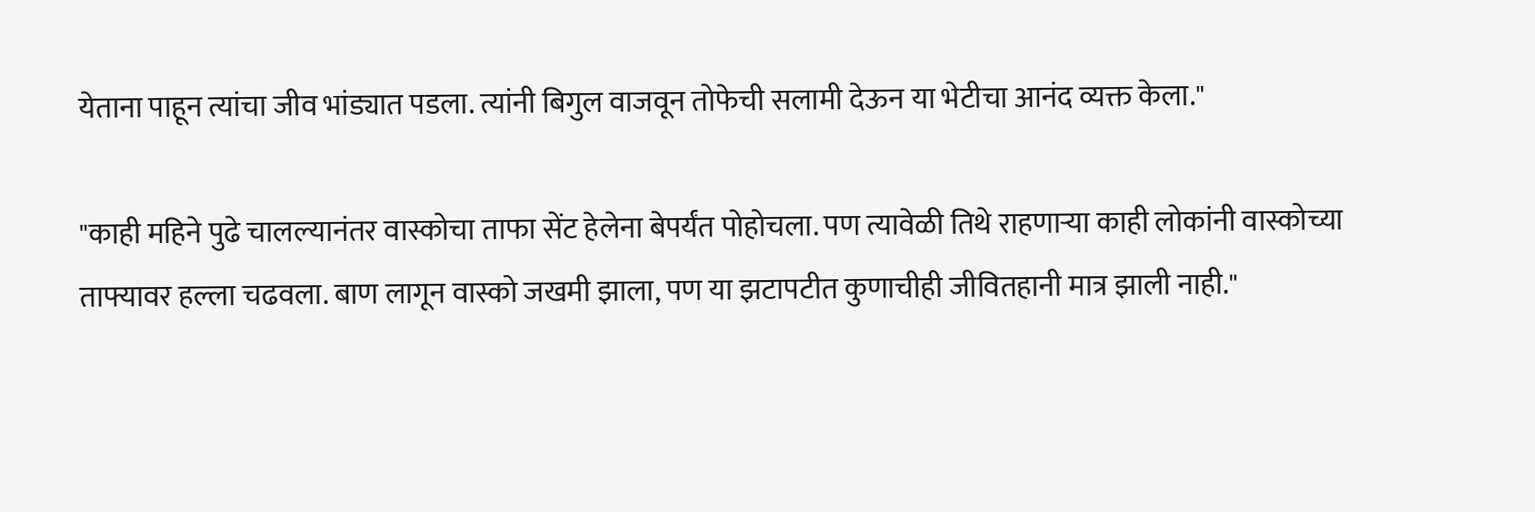येताना पाहून त्यांचा जीव भांड्यात पडला. त्यांनी बिगुल वाजवून तोफेची सलामी देऊन या भेटीचा आनंद व्यक्त केला."

"काही महिने पुढे चालल्यानंतर वास्कोचा ताफा सेंट हेलेना बेपर्यंत पोहोचला. पण त्यावेळी तिथे राहणाऱ्या काही लोकांनी वास्कोच्या ताफ्यावर हल्ला चढवला. बाण लागून वास्को जखमी झाला, पण या झटापटीत कुणाचीही जीवितहानी मात्र झाली नाही."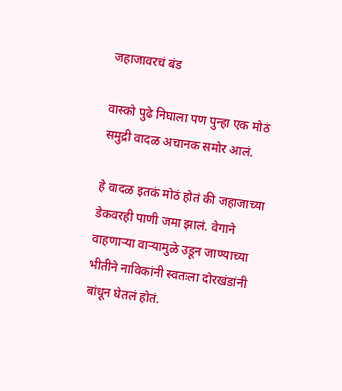जहाजावरचं बंड

वास्को पुढे निघाला पण पुन्हा एक मोठं समुद्री वादळ अचानक समोर आलं.

हे वादळ इतकं मोठं होतं की जहाजाच्या डेकवरही पाणी जमा झालं. वेगाने वाहणाऱ्या वाऱ्यामुळे उडून जाण्याच्या भीतीने नाविकांनी स्वतःला दोरखंडांनी बांधून घेतलं होतं.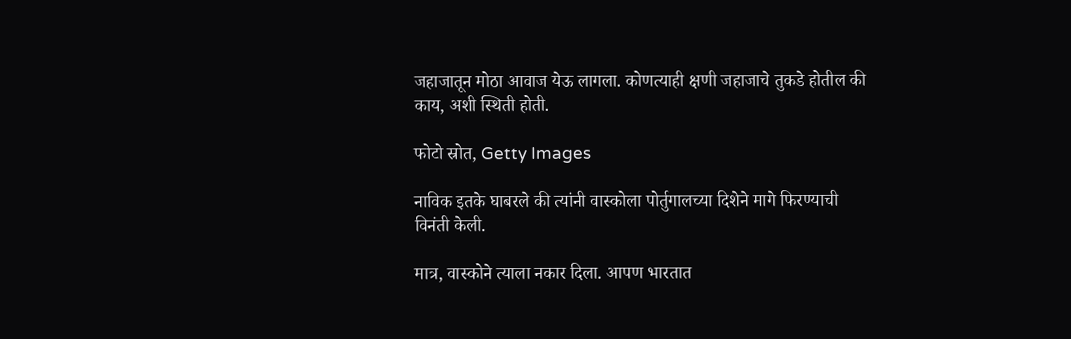जहाजातून मोठा आवाज येऊ लागला. कोणत्याही क्षणी जहाजाचे तुकडे होतील की काय, अशी स्थिती होती.

फोटो स्रोत, Getty Images

नाविक इतके घाबरले की त्यांनी वास्कोला पोर्तुगालच्या दिशेने मागे फिरण्याची विनंती केली.

मात्र, वास्कोने त्याला नकार दिला. आपण भारतात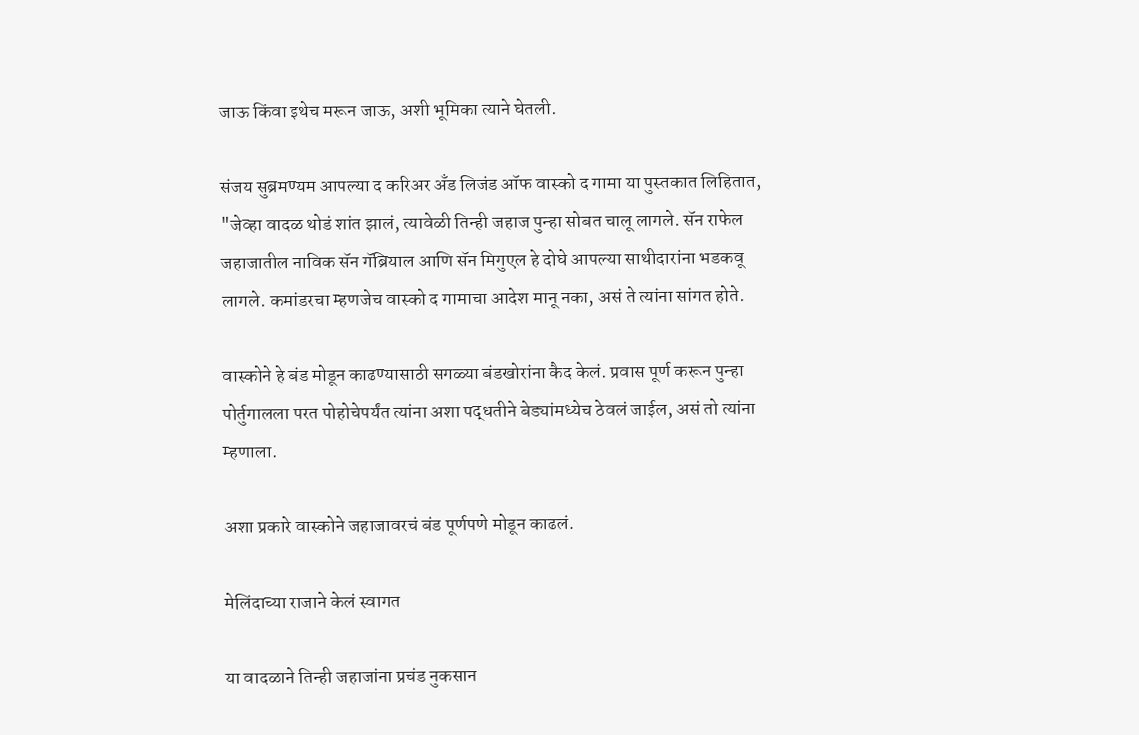जाऊ किंवा इथेच मरून जाऊ, अशी भूमिका त्याने घेतली.

संजय सुब्रमण्यम आपल्या द करिअर अँड लिजंड ऑफ वास्को द गामा या पुस्तकात लिहितात, "जेव्हा वादळ थोडं शांत झालं, त्यावेळी तिन्ही जहाज पुन्हा सोबत चालू लागले. सॅन राफेल जहाजातील नाविक सॅन गॅब्रियाल आणि सॅन मिगुएल हे दोघे आपल्या साथीदारांना भडकवू लागले. कमांडरचा म्हणजेच वास्को द गामाचा आदेश मानू नका, असं ते त्यांना सांगत होते.

वास्कोने हे बंड मोडून काढण्यासाठी सगळ्या बंडखोरांना कैद केलं. प्रवास पूर्ण करून पुन्हा पोर्तुगालला परत पोहोचेपर्यंत त्यांना अशा पद्धतीने बेड्यांमध्येच ठेवलं जाईल, असं तो त्यांना म्हणाला.

अशा प्रकारे वास्कोने जहाजावरचं बंड पूर्णपणे मोडून काढलं.

मेलिंदाच्या राजाने केलं स्वागत

या वादळाने तिन्ही जहाजांना प्रचंड नुकसान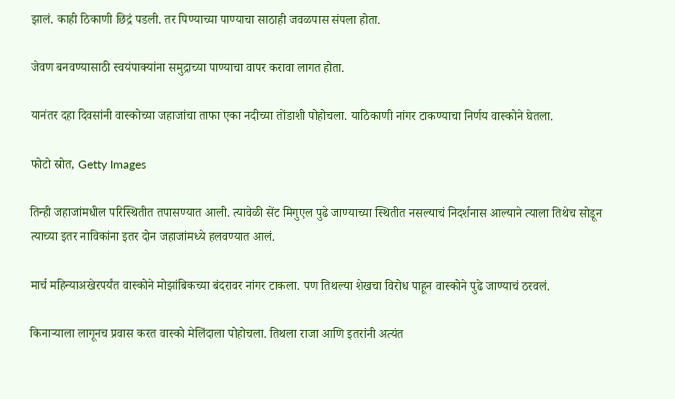झालं. काही ठिकाणी छिद्रं पडली. तर पिण्याच्या पाण्याचा साठाही जवळपास संपला होता.

जेवण बनवण्यासाठी स्वयंपाक्यांना समुद्राच्या पाण्याचा वापर करावा लागत होता.

यानंतर दहा दिवसांनी वास्कोच्या जहाजांचा ताफा एका नदीच्या तोंडाशी पोहोचला. याठिकाणी नांगर टाकण्याचा निर्णय वास्कोने घेतला.

फोटो स्रोत, Getty Images

तिन्ही जहाजांमधील परिस्थितीत तपासण्यात आली. त्यावेळी सेंट मिगुएल पुढे जाण्याच्या स्थितीत नसल्याचं निदर्शनास आल्याने त्याला तिथेच सोडून त्याच्या इतर नाविकांना इतर दोन जहाजांमध्ये हलवण्यात आलं.

मार्च महिन्याअखेरपर्यंत वास्कोने मोझांबिकच्या बंदरावर नांगर टाकला. पण तिथल्या शेखचा विरोध पाहून वास्कोने पुढे जाण्याचं ठरवलं.

किनाऱ्याला लागूनच प्रवास करत वास्को मेलिंदाला पोहोचला. तिथला राजा आणि इतरांनी अत्यंत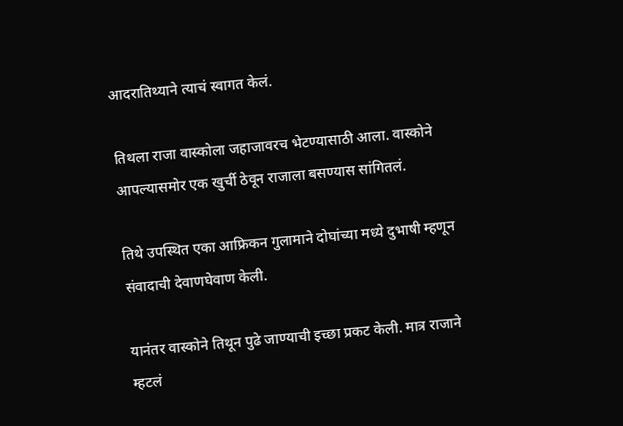आदरातिथ्याने त्याचं स्वागत केलं.

तिथला राजा वास्कोला जहाजावरच भेटण्यासाठी आला. वास्कोने आपल्यासमोर एक खुर्ची ठेवून राजाला बसण्यास सांगितलं.

तिथे उपस्थित एका आफ्रिकन गुलामाने दोघांच्या मध्ये दुभाषी म्हणून संवादाची देवाणघेवाण केली.

यानंतर वास्कोने तिथून पुढे जाण्याची इच्छा प्रकट केली. मात्र राजाने म्हटलं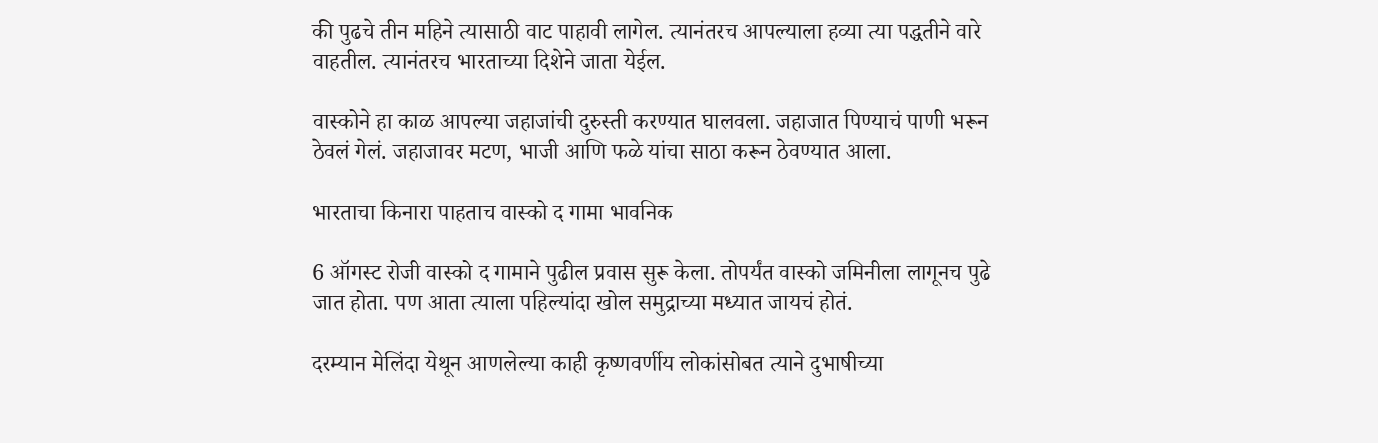की पुढचे तीन महिने त्यासाठी वाट पाहावी लागेल. त्यानंतरच आपल्याला हव्या त्या पद्धतीने वारे वाहतील. त्यानंतरच भारताच्या दिशेने जाता येईल.

वास्कोने हा काळ आपल्या जहाजांची दुरुस्ती करण्यात घालवला. जहाजात पिण्याचं पाणी भरून ठेवलं गेलं. जहाजावर मटण, भाजी आणि फळे यांचा साठा करून ठेवण्यात आला.

भारताचा किनारा पाहताच वास्को द गामा भावनिक

6 ऑगस्ट रोजी वास्को द गामाने पुढील प्रवास सुरू केला. तोपर्यंत वास्को जमिनीला लागूनच पुढे जात होता. पण आता त्याला पहिल्यांदा खोल समुद्राच्या मध्यात जायचं होतं.

दरम्यान मेलिंदा येथून आणलेल्या काही कृष्णवर्णीय लोकांसोबत त्याने दुभाषीच्या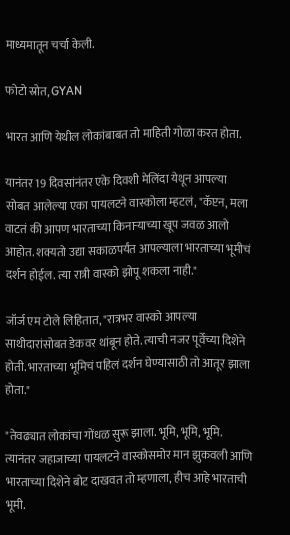माध्यमातून चर्चा केली.

फोटो स्रोत, GYAN

भारत आणि येथील लोकांबाबत तो माहिती गोळा करत होता.

यानंतर 19 दिवसांनंतर एके दिवशी मेलिंदा येथून आपल्या सोबत आलेल्या एका पायलटने वास्कोला म्हटलं, "कॅप्टन, मला वाटतं की आपण भारताच्या किनाऱ्याच्या खूप जवळ आलो आहोत. शक्यतो उद्या सकाळपर्यंत आपल्याला भारताच्या भूमीचं दर्शन होईल. त्या रात्री वास्को झोपू शकला नाही."

जॉर्ज एम टोले लिहितात, "रात्रभर वास्को आपल्या साथीदारांसोबत डेकवर थांबून होते. त्याची नजर पूर्वेच्या दिशेने होती. भारताच्या भूमिचं पहिलं दर्शन घेण्यासाठी तो आतूर झाला होता."

"तेवढ्यात लोकांचा गोंधळ सुरू झाला. भूमि, भूमि, भूमि. त्यानंतर जहाजाच्या पायलटने वास्कोसमोर मान झुकवली आणि भारताच्या दिशेने बोट दाखवत तो म्हणाला, हीच आहे भारताची भूमी.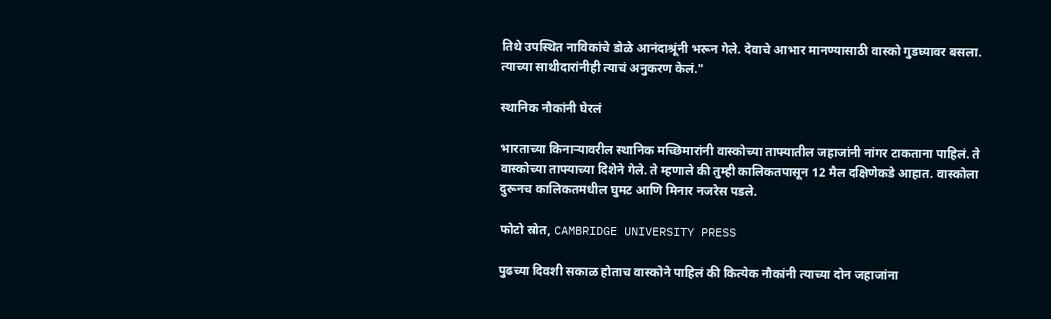तिथे उपस्थित नाविकांचे डोळे आनंदाश्रूंनी भरून गेले. देवाचे आभार मानण्यासाठी वास्को गुडघ्यावर बसला. त्याच्या साथीदारांनीही त्याचं अनुकरण केलं."

स्थानिक नौकांनी घेरलं

भारताच्या किनाऱ्यावरील स्थानिक मच्छिमारांनी वास्कोच्या ताफ्यातील जहाजांनी नांगर टाकताना पाहिलं. ते वास्कोच्या ताफ्याच्या दिशेने गेले. ते म्हणाले की तुम्ही कालिकतपासून 12 मैल दक्षिणेकडे आहात. वास्कोला दुरूनच कालिकतमधील घुमट आणि मिनार नजरेस पडले.

फोटो स्रोत, CAMBRIDGE UNIVERSITY PRESS

पुढच्या दिवशी सकाळ होताच वास्कोने पाहिलं की कित्येक नौकांनी त्याच्या दोन जहाजांना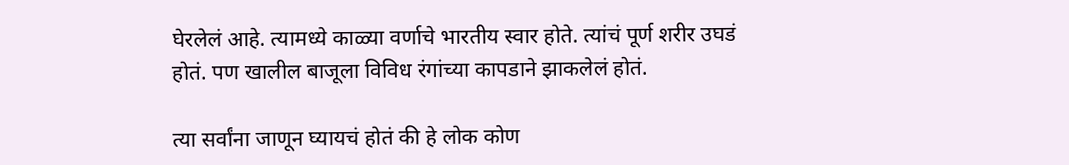घेरलेलं आहे. त्यामध्ये काळ्या वर्णाचे भारतीय स्वार होते. त्यांचं पूर्ण शरीर उघडं होतं. पण खालील बाजूला विविध रंगांच्या कापडाने झाकलेलं होतं.

त्या सर्वांना जाणून घ्यायचं होतं की हे लोक कोण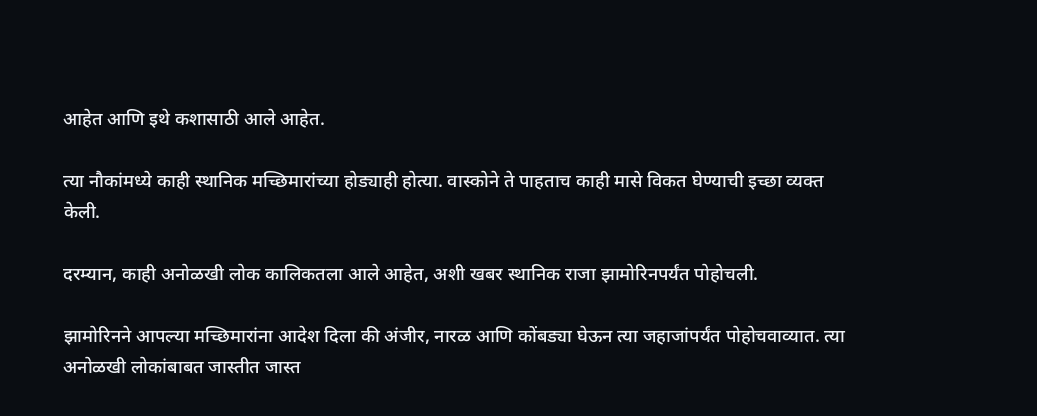आहेत आणि इथे कशासाठी आले आहेत.

त्या नौकांमध्ये काही स्थानिक मच्छिमारांच्या होड्याही होत्या. वास्कोने ते पाहताच काही मासे विकत घेण्याची इच्छा व्यक्त केली.

दरम्यान, काही अनोळखी लोक कालिकतला आले आहेत, अशी खबर स्थानिक राजा झामोरिनपर्यंत पोहोचली.

झामोरिनने आपल्या मच्छिमारांना आदेश दिला की अंजीर, नारळ आणि कोंबड्या घेऊन त्या जहाजांपर्यंत पोहोचवाव्यात. त्या अनोळखी लोकांबाबत जास्तीत जास्त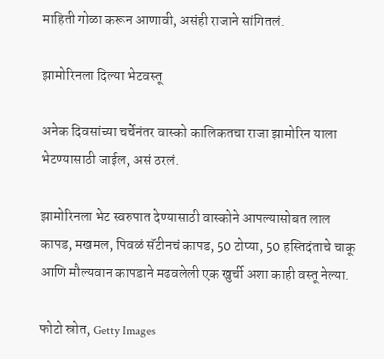माहिती गोळा करून आणावी, असंही राजाने सांगितलं.

झामोरिनला दिल्या भेटवस्तू

अनेक दिवसांच्या चर्चेनंतर वास्को कालिकतचा राजा झामोरिन याला भेटण्यासाठी जाईल, असं ठरलं.

झामोरिनला भेट स्वरुपात देण्यासाठी वास्कोने आपल्यासोबत लाल कापड, मखमल, पिवळं सॅटीनचं कापड, 50 टोप्या, 50 हस्तिदंताचे चाकू आणि मौल्यवान कापडाने मढवलेली एक खुर्ची अशा काही वस्तू नेल्या.

फोटो स्रोत, Getty Images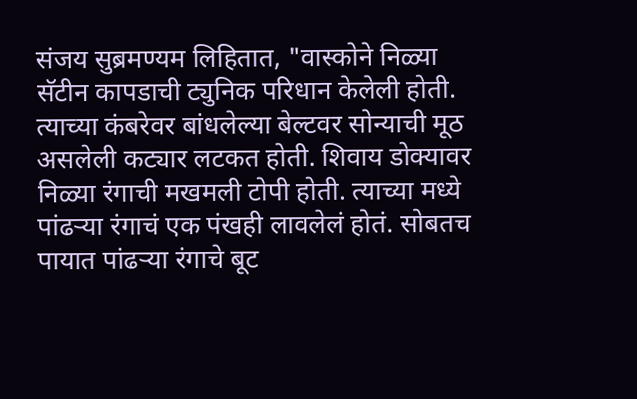संजय सुब्रमण्यम लिहितात, "वास्कोने निळ्या सॅटीन कापडाची ट्युनिक परिधान केलेली होती. त्याच्या कंबरेवर बांधलेल्या बेल्टवर सोन्याची मूठ असलेली कट्यार लटकत होती. शिवाय डोक्यावर निळ्या रंगाची मखमली टोपी होती. त्याच्या मध्ये पांढऱ्या रंगाचं एक पंखही लावलेलं होतं. सोबतच पायात पांढऱ्या रंगाचे बूट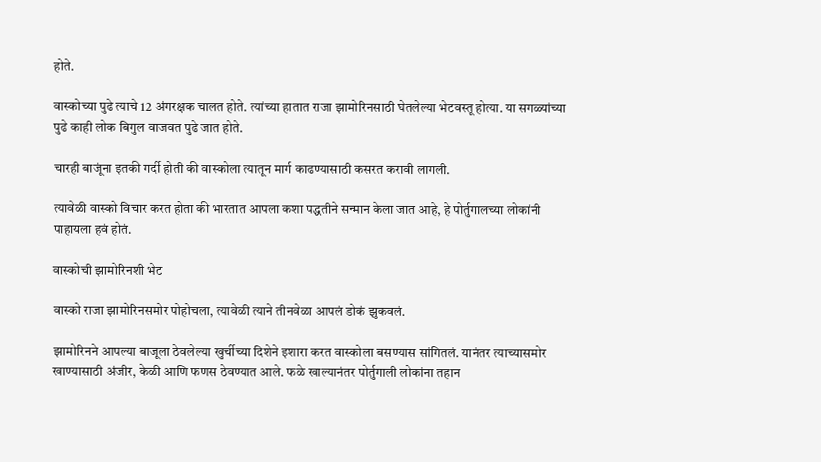होते.

वास्कोच्या पुढे त्याचे 12 अंगरक्षक चालत होते. त्यांच्या हातात राजा झामोरिनसाठी घेतलेल्या भेटवस्तू होत्या. या सगळ्यांच्या पुढे काही लोक बिगुल वाजवत पुढे जात होते.

चारही बाजूंना इतकी गर्दी होती की वास्कोला त्यातून मार्ग काढण्यासाठी कसरत करावी लागली.

त्यावेळी वास्को विचार करत होता की भारतात आपला कशा पद्धतीने सन्मान केला जात आहे, हे पोर्तुगालच्या लोकांनी पाहायला हवं होतं.

वास्कोची झामोरिनशी भेट

वास्को राजा झामोरिनसमोर पोहोचला, त्यावेळी त्याने तीनवेळा आपलं डोकं झुकवलं.

झामोरिनने आपल्या बाजूला ठेवलेल्या खुर्चीच्या दिशेने इशारा करत वास्कोला बसण्यास सांगितलं. यानंतर त्याच्यासमोर खाण्यासाठी अंजीर, केळी आणि फणस ठेवण्यात आले. फळे खाल्यानंतर पोर्तुगाली लोकांना तहान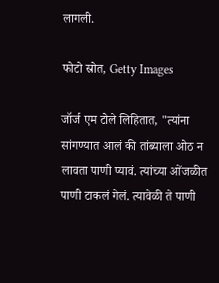लागली.

फोटो स्रोत, Getty Images

जॉर्ज एम टोले लिहितात, "त्यांना सांगण्यात आलं की तांब्याला ओठ न लावता पाणी प्यावं. त्यांच्या ओंजळीत पाणी टाकलं गेलं. त्यावेळी ते पाणी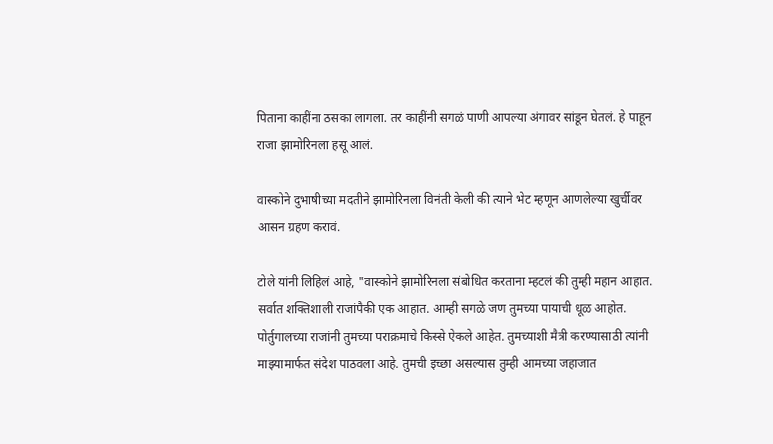पिताना काहींना ठसका लागला. तर काहींनी सगळं पाणी आपल्या अंगावर सांडून घेतलं. हे पाहून राजा झामोरिनला हसू आलं.

वास्कोने दुभाषीच्या मदतीने झामोरिनला विनंती केली की त्याने भेट म्हणून आणलेल्या खुर्चीवर आसन ग्रहण करावं.

टोले यांनी लिहिलं आहे, "वास्कोने झामोरिनला संबोधित करताना म्हटलं की तुम्ही महान आहात. सर्वात शक्तिशाली राजांपैकी एक आहात. आम्ही सगळे जण तुमच्या पायाची धूळ आहोत. पोर्तुगालच्या राजांनी तुमच्या पराक्रमाचे किस्से ऐकले आहेत. तुमच्याशी मैत्री करण्यासाठी त्यांनी माझ्यामार्फत संदेश पाठवला आहे. तुमची इच्छा असल्यास तुम्ही आमच्या जहाजात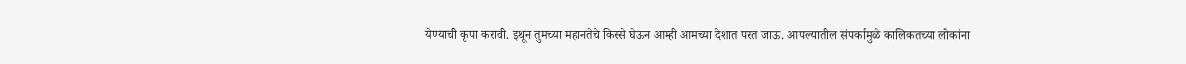येण्याची कृपा करावी. इथून तुमच्या महानतेचे किस्से घेऊन आम्ही आमच्या देशात परत जाऊ. आपल्यातील संपर्कामुळे कालिकतच्या लोकांना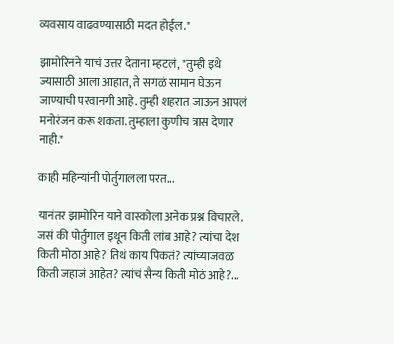व्यवसाय वाढवण्यासाठी मदत होईल."

झामोरिनने याचं उत्तर देताना म्हटलं, "तुम्ही इथे ज्यासाठी आला आहात, ते सगळं सामान घेऊन जाण्याची परवानगी आहे. तुम्ही शहरात जाऊन आपलं मनोरंजन करू शकता. तुम्हाला कुणीच त्रास देणार नाही."

काही महिन्यांनी पोर्तुगालला परत...

यानंतर झामोरिन याने वास्कोला अनेक प्रश्न विचारले. जसं की पोर्तुगाल इथून किती लांब आहे? त्यांचा देश किती मोठा आहे? तिथं काय पिकतं? त्यांच्याजवळ किती जहाजं आहेत? त्यांचं सैन्य किती मोठं आहे?...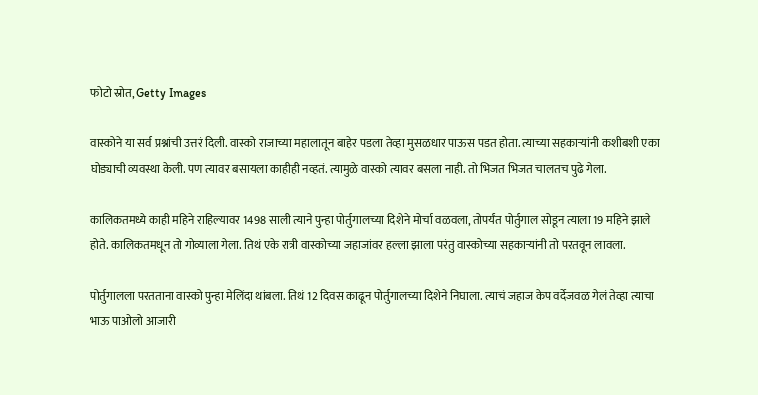फोटो स्रोत, Getty Images

वास्कोने या सर्व प्रश्नांची उत्तरं दिली. वास्को राजाच्या महालातून बाहेर पडला तेव्हा मुसळधार पाऊस पडत होता. त्याच्या सहकाऱ्यांनी कशीबशी एका घोड्याची व्यवस्था केली. पण त्यावर बसायला काहीही नव्हतं. त्यामुळे वास्को त्यावर बसला नाही. तो भिजत भिजत चालतच पुढे गेला.

कालिकतमध्ये काही महिने राहिल्यावर 1498 साली त्याने पुन्हा पोर्तुगालच्या दिशेने मोर्चा वळवला, तोपर्यंत पोर्तुगाल सोडून त्याला 19 महिने झाले होते. कालिकतमधून तो गोव्याला गेला. तिथं एके रात्री वास्कोच्या जहाजांवर हल्ला झाला परंतु वास्कोच्या सहकाऱ्यांनी तो परतवून लावला.

पोर्तुगालला परतताना वास्को पुन्हा मेलिंदा थांबला. तिथं 12 दिवस काढून पोर्तुगालच्या दिशेने निघाला. त्याचं जहाज केप वर्देजवळ गेलं तेव्हा त्याचा भाऊ पाओलो आजारी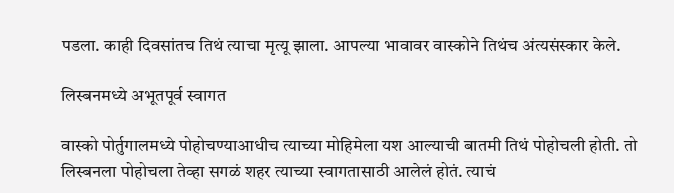पडला. काही दिवसांतच तिथं त्याचा मृत्यू झाला. आपल्या भावावर वास्कोने तिथंच अंत्यसंस्कार केले.

लिस्बनमध्ये अभूतपूर्व स्वागत

वास्को पोर्तुगालमध्ये पोहोचण्याआधीच त्याच्या मोहिमेला यश आल्याची बातमी तिथं पोहोचली होती. तो लिस्बनला पोहोचला तेव्हा सगळं शहर त्याच्या स्वागतासाठी आलेलं होतं. त्याचं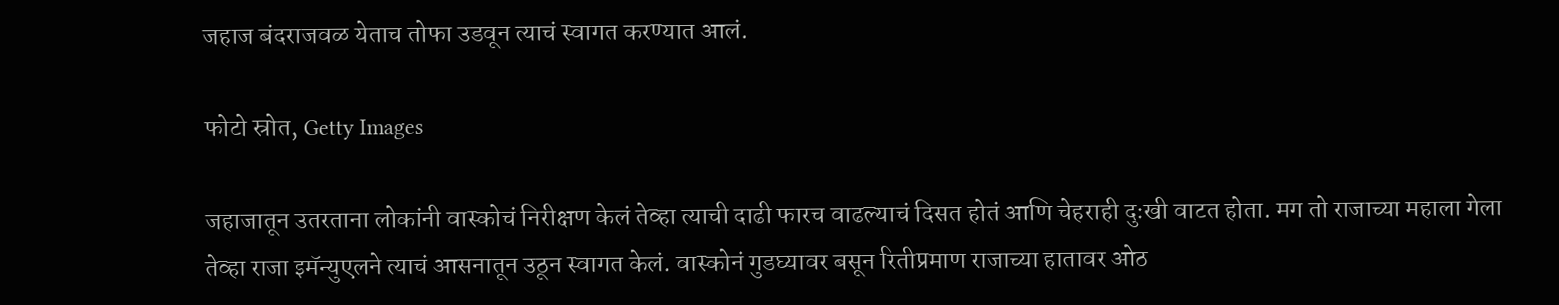जहाज बंदराजवळ येताच तोफा उडवून त्याचं स्वागत करण्यात आलं.

फोटो स्रोत, Getty Images

जहाजातून उतरताना लोकांनी वास्कोचं निरीक्षण केलं तेव्हा त्याची दाढी फारच वाढल्याचं दिसत होतं आणि चेहराही दुःखी वाटत होता. मग तो राजाच्या महाला गेला तेव्हा राजा इमॅन्युएलने त्याचं आसनातून उठून स्वागत केलं. वास्कोनं गुडघ्यावर बसून रितीप्रमाण राजाच्या हातावर ओठ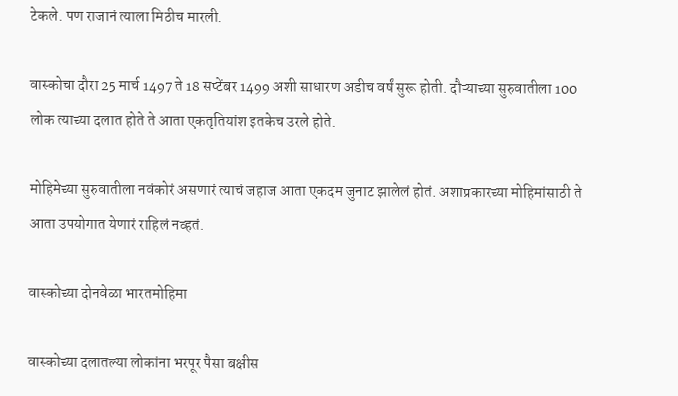टेकले. पण राजानं त्याला मिठीच मारली.

वास्कोचा दौरा 25 मार्च 1497 ते 18 सप्टेंबर 1499 अशी साधारण अडीच वर्षं सुरू होती. दौऱ्याच्या सुरुवातीला 100 लोक त्याच्या दलात होते ते आता एकतृतियांश इतकेच उरले होते.

मोहिमेच्या सुरुवातीला नवंकोरं असणारं त्याचं जहाज आता एकदम जुनाट झालेलं होतं. अशाप्रकारच्या मोहिमांसाठी ते आता उपयोगात येणारं राहिलं नव्हतं.

वास्कोच्या दोनवेळा भारतमोहिमा

वास्कोच्या दलातल्या लोकांना भरपूर पैसा बक्षीस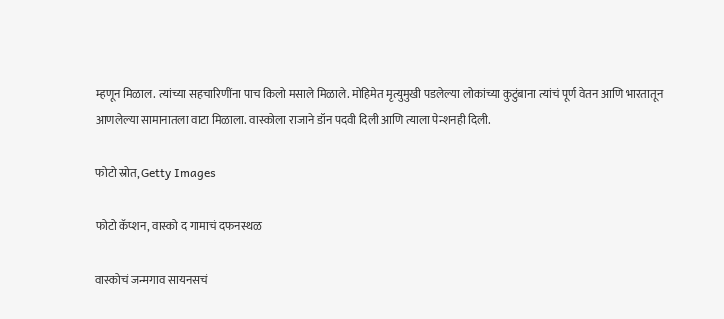म्हणून मिळाल. त्यांच्या सहचारिणींना पाच किलो मसाले मिळाले. मोहिमेत मृत्युमुखी पडलेल्या लोकांच्या कुटुंबाना त्यांचं पूर्ण वेतन आणि भारतातून आणलेल्या सामानातला वाटा मिळाला. वास्कोला राजाने डॉन पदवी दिली आणि त्याला पेन्शनही दिली.

फोटो स्रोत, Getty Images

फोटो कॅप्शन, वास्को द गामाचं दफनस्थळ

वास्कोचं जन्मगाव सायनसचं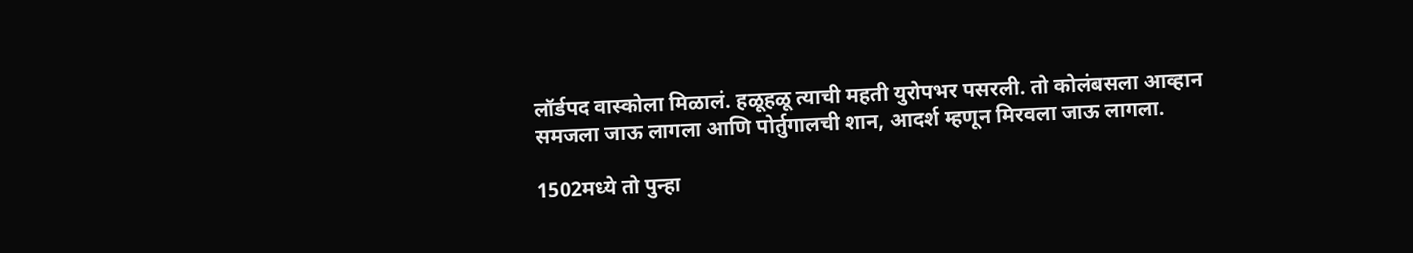लॉर्डपद वास्कोला मिळालं. हळूहळू त्याची महती युरोपभर पसरली. तो कोलंबसला आव्हान समजला जाऊ लागला आणि पोर्तुगालची शान, आदर्श म्हणून मिरवला जाऊ लागला.

1502मध्ये तो पुन्हा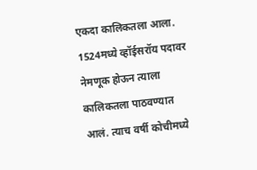एकदा कालिकतला आला. 1524मध्ये व्हॉईसरॉय पदावर नेमणूक होऊन त्याला कालिकतला पाठवण्यात आलं. त्याच वर्षी कोचीमध्ये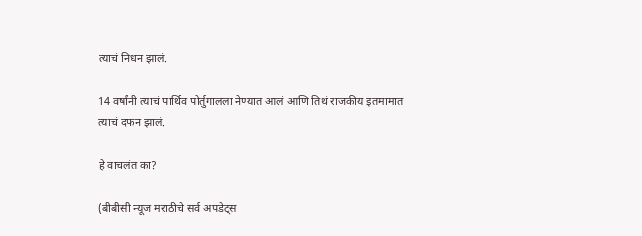त्याचं निधन झालं.

14 वर्षांनी त्याचं पार्थिव पोर्तुगालला नेण्यात आलं आणि तिथं राजकीय इतमामात त्याचं दफन झालं.

हे वाचलंत का?

(बीबीसी न्यूज मराठीचे सर्व अपडेट्स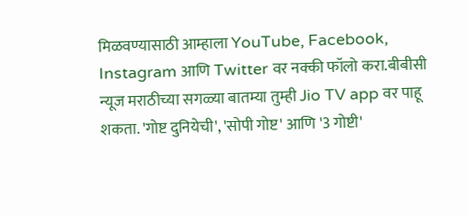मिळवण्यासाठी आम्हाला YouTube, Facebook, Instagram आणि Twitter वर नक्की फॉलो करा.बीबीसी न्यूज मराठीच्या सगळ्या बातम्या तुम्ही Jio TV app वर पाहू शकता. 'गोष्ट दुनियेची', 'सोपी गोष्ट' आणि '3 गोष्टी'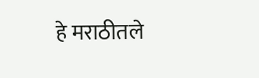हे मराठीतले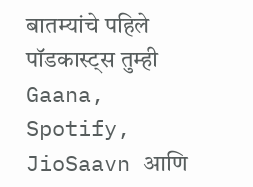बातम्यांचे पहिले पॉडकास्ट्स तुम्ही Gaana, Spotify, JioSaavn आणि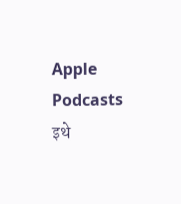Apple Podcasts इथे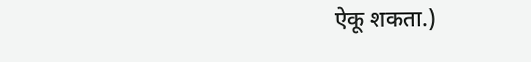ऐकू शकता.)